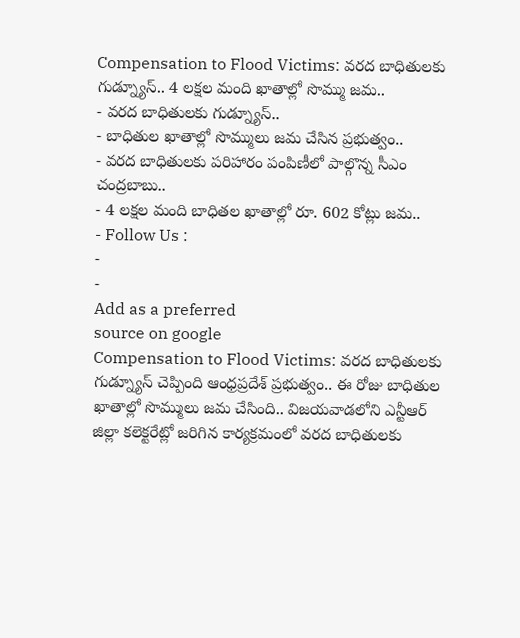Compensation to Flood Victims: వరద బాధితులకు గుడ్న్యూస్.. 4 లక్షల మంది ఖాతాల్లో సొమ్ము జమ..
- వరద బాధితులకు గుడ్న్యూస్..
- బాధితుల ఖాతాల్లో సొమ్ములు జమ చేసిన ప్రభుత్వం..
- వరద బాధితులకు పరిహారం పంపిణీలో పాల్గొన్న సీఎం చంద్రబాబు..
- 4 లక్షల మంది బాధితల ఖాతాల్లో రూ. 602 కోట్లు జమ..
- Follow Us :
-
-
Add as a preferred
source on google
Compensation to Flood Victims: వరద బాధితులకు గుడ్న్యూస్ చెప్పింది ఆంధ్రప్రదేశ్ ప్రభుత్వం.. ఈ రోజు బాధితుల ఖాతాల్లో సొమ్ములు జమ చేసింది.. విజయవాడలోని ఎన్టీఆర్ జిల్లా కలెక్టరేట్లో జరిగిన కార్యక్రమంలో వరద బాధితులకు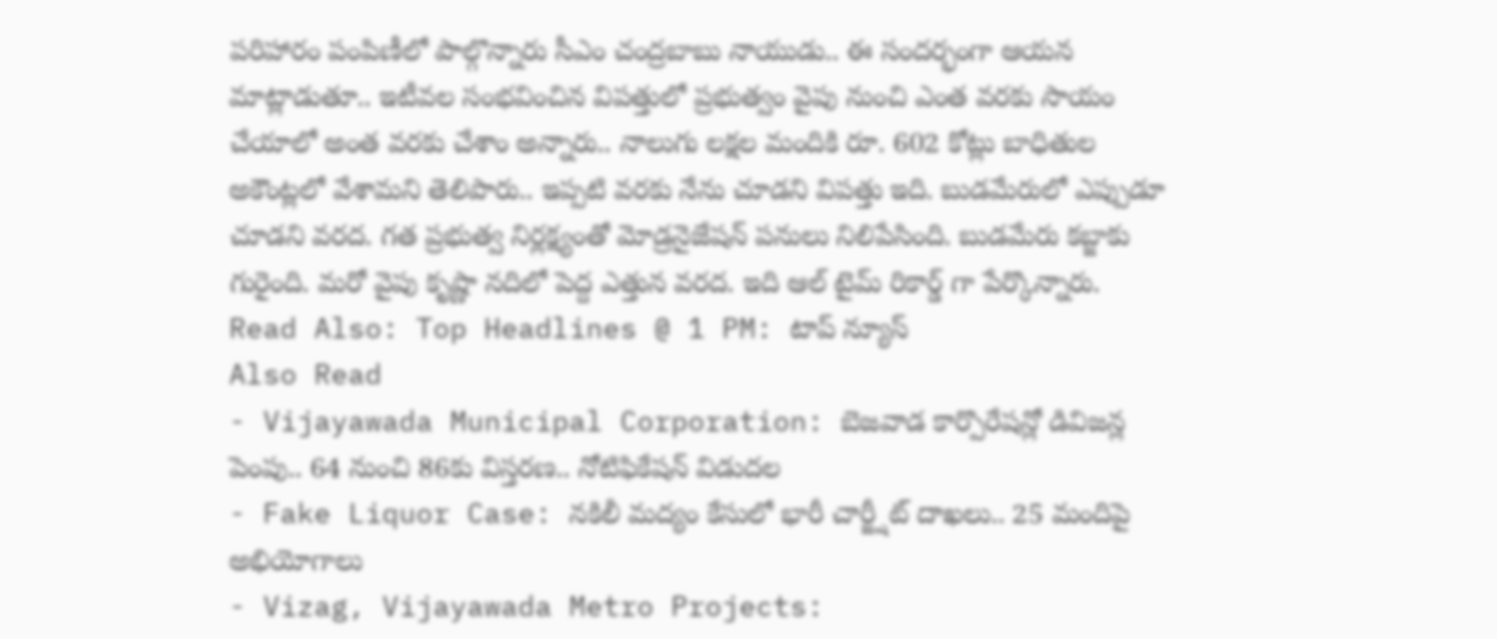పరిహారం పంపిణీలో పాల్గొన్నారు సీఎం చంద్రబాబు నాయుడు.. ఈ సందర్భంగా ఆయన మాట్లాడుతూ.. ఇటీవల సంభవించిన విపత్తులో ప్రభుత్వం వైపు నుంచి ఎంత వరకు సాయం చేయాలో అంత వరకు చేశాం అన్నారు.. నాలుగు లక్షల మందికి రూ. 602 కోట్లు బాధితుల అకౌంట్లలో వేశామని తెలిపారు.. ఇప్పటి వరకు నేను చూడని విపత్తు ఇది. బుడమేరులో ఎప్పుడూ చూడని వరద. గత ప్రభుత్వ నిర్లక్ష్యంతో మోడ్రనైజేషన్ పనులు నిలిపేసింది. బుడమేరు కబ్జాకు గురైంది. మరో వైపు కృష్ణా నదిలో పెద్ద ఎత్తున వరద. ఇది ఆల్ టైమ్ రికార్డ్ గా పేర్కొన్నారు.
Read Also: Top Headlines @ 1 PM: టాప్ న్యూస్
Also Read
- Vijayawada Municipal Corporation: బెజవాడ కార్పొరేషన్లో డివిజన్ల పెంపు.. 64 నుంచి 86కు విస్తరణ.. నోటిఫికేషన్ విడుదల
- Fake Liquor Case: నకిలీ మద్యం కేసులో భారీ చార్జ్షీట్ దాఖలు.. 25 మందిపై అభియోగాలు
- Vizag, Vijayawada Metro Projects: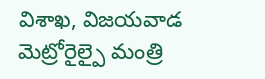విశాఖ, విజయవాడ మెట్రోరైల్పై మంత్రి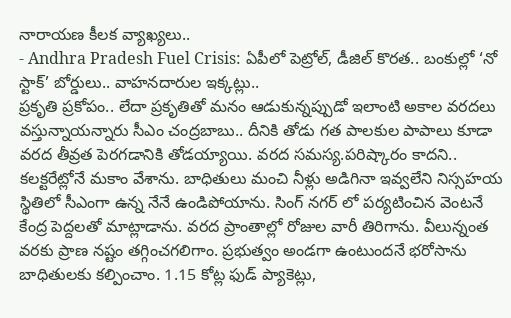నారాయణ కీలక వ్యాఖ్యలు..
- Andhra Pradesh Fuel Crisis: ఏపీలో పెట్రోల్, డీజిల్ కొరత.. బంకుల్లో ‘నో స్టాక్’ బోర్డులు.. వాహనదారుల ఇక్కట్లు..
ప్రకృతి ప్రకోపం.. లేదా ప్రకృతితో మనం ఆడుకున్నప్పుడో ఇలాంటి అకాల వరదలు వస్తున్నాయన్నారు సీఎం చంద్రబాబు.. దీనికి తోడు గత పాలకుల పాపాలు కూడా వరద తీవ్రత పెరగడానికి తోడయ్యాయి. వరద సమస్య.పరిష్కారం కాదని.. కలక్టరేట్లోనే మకాం వేశాను. బాధితులు మంచి నీళ్లు అడిగినా ఇవ్వలేని నిస్సహయ స్థితిలో సీఎంగా ఉన్న నేనే ఉండిపోయాను. సింగ్ నగర్ లో పర్యటించిన వెంటనే కేంద్ర పెద్దలతో మాట్లాడాను. వరద ప్రాంతాల్లో రోజుల వారీ తిరిగాను. వీలున్నంత వరకు ప్రాణ నష్టం తగ్గించగలిగాం. ప్రభుత్వం అండగా ఉంటుందనే భరోసాను బాధితులకు కల్పించాం. 1.15 కోట్ల ఫుడ్ ప్యాకెట్లు,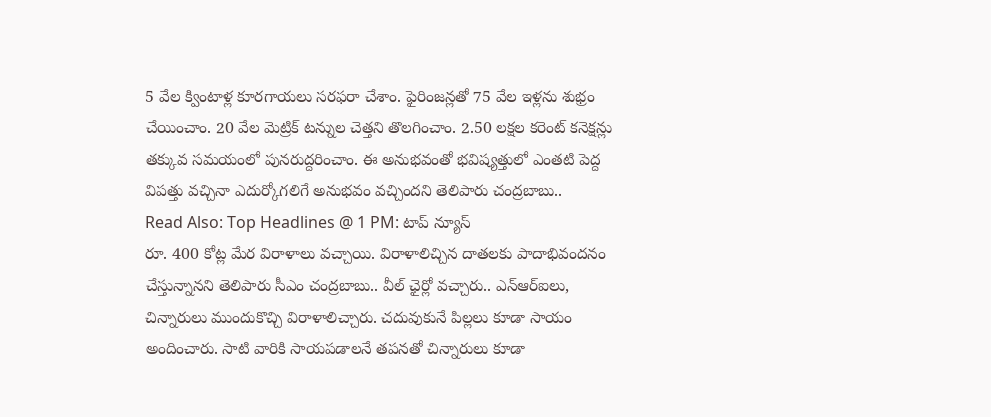5 వేల క్వింటాళ్ల కూరగాయలు సరఫరా చేశాం. ఫైరింజన్లతో 75 వేల ఇళ్లను శుభ్రం చేయించాం. 20 వేల మెట్రిక్ టన్నుల చెత్తని తొలగించాం. 2.50 లక్షల కరెంట్ కనెక్షన్లు తక్కువ సమయంలో పునరుద్దరించాం. ఈ అనుభవంతో భవిష్యత్తులో ఎంతటి పెద్ద విపత్తు వచ్చినా ఎదుర్కోగలిగే అనుభవం వచ్చిందని తెలిపారు చంద్రబాబు..
Read Also: Top Headlines @ 1 PM: టాప్ న్యూస్
రూ. 400 కోట్ల మేర విరాళాలు వచ్చాయి. విరాళాలిచ్చిన దాతలకు పాదాభివందనం చేస్తున్నానని తెలిపారు సీఎం చంద్రబాబు.. వీల్ ఛైర్లో వచ్చారు.. ఎన్ఆర్ఐలు, చిన్నారులు ముందుకొచ్చి విరాళాలిచ్చారు. చదువుకునే పిల్లలు కూడా సాయం అందించారు. సాటి వారికి సాయపడాలనే తపనతో చిన్నారులు కూడా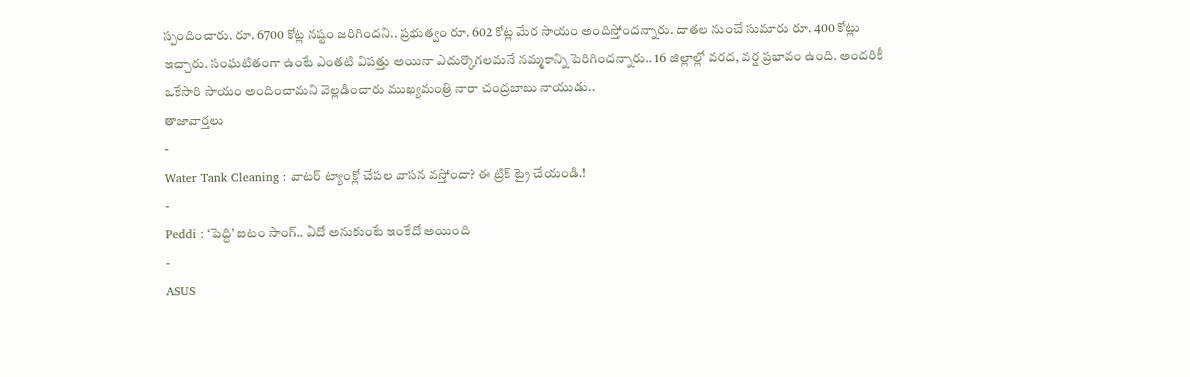స్పందించారు. రూ. 6700 కోట్ల నష్టం జరిగిందని.. ప్రభుత్వం రూ. 602 కోట్ల మేర సాయం అందిస్తోందన్నారు. దాతల నుంచే సుమారు రూ. 400 కోట్లు ఇచ్చారు. సంఘటితంగా ఉంటే ఎంతటి విపత్తు అయినా ఎదుర్కొగలమనే నమ్మకాన్ని పెరిగిందన్నారు.. 16 జిల్లాల్లో వరద, వర్ష ప్రభావం ఉంది. అందరికీ ఒకేసారి సాయం అందించామని వెల్లడించారు ముఖ్యమంత్రి నారా చంద్రబాబు నాయుడు..
తాజావార్తలు
-
Water Tank Cleaning : వాటర్ ట్యాంక్లో చేపల వాసన వస్తోందా? ఈ ట్రిక్ ట్రై చేయండి.!
-
Peddi : ‘పెద్ది’ ఐటం సాంగ్.. ఏదో అనుకుంటే ఇంకేదో అయింది
-
ASUS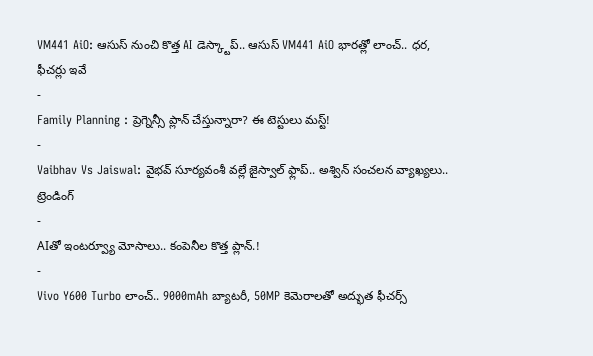VM441 AiO: ఆసుస్ నుంచి కొత్త AI డెస్క్టాప్.. ఆసుస్ VM441 AiO భారత్లో లాంచ్.. ధర, ఫీచర్లు ఇవే
-
Family Planning : ప్రెగ్నెన్సీ ప్లాన్ చేస్తున్నారా? ఈ టెస్టులు మస్ట్!
-
Vaibhav Vs Jaiswal: వైభవ్ సూర్యవంశీ వల్లే జైస్వాల్ ఫ్లాప్.. అశ్విన్ సంచలన వ్యాఖ్యలు..
ట్రెండింగ్
-
AIతో ఇంటర్వ్యూ మోసాలు.. కంపెనీల కొత్త ప్లాన్.!
-
Vivo Y600 Turbo లాంచ్.. 9000mAh బ్యాటరీ, 50MP కెమెరాలతో అద్భుత ఫీచర్స్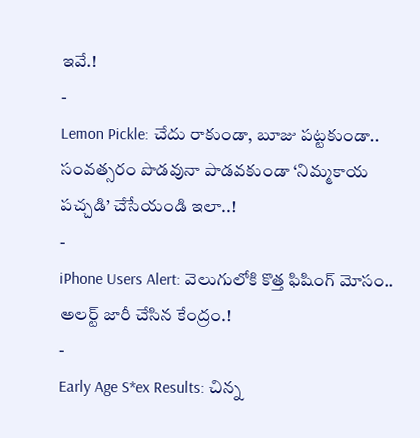ఇవే.!
-
Lemon Pickle: చేదు రాకుండా, బూజు పట్టకుండా.. సంవత్సరం పొడవునా పాడవకుండా ‘నిమ్మకాయ పచ్చడి’ చేసేయండి ఇలా..!
-
iPhone Users Alert: వెలుగులోకి కొత్త ఫిషింగ్ మోసం.. అలర్ట్ జారీ చేసిన కేంద్రం.!
-
Early Age S*ex Results: చిన్న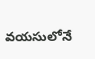వయసులోనే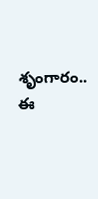శృంగారం.. ఈ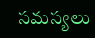సమస్యలు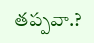తప్పవా.?